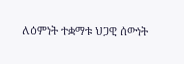ለዕምነት ተቋማቱ ህጋዊ ሰውነት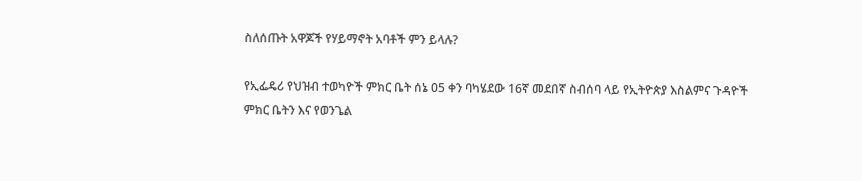ስለሰጡት አዋጆች የሃይማኖት አባቶች ምን ይላሉ?

የኢፌዴሪ የህዝብ ተወካዮች ምክር ቤት ሰኔ 05 ቀን ባካሄደው 16ኛ መደበኛ ስብሰባ ላይ የኢትዮጵያ እስልምና ጉዳዮች ምክር ቤትን እና የወንጌል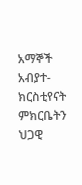አማኞች አብያተ-ክርስቲየናት ምክርቤትን ህጋዊ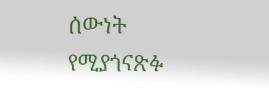ሰውነት የሚያጎናጽፉ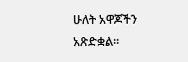ሁለት አዋጆችን አጽድቋል።